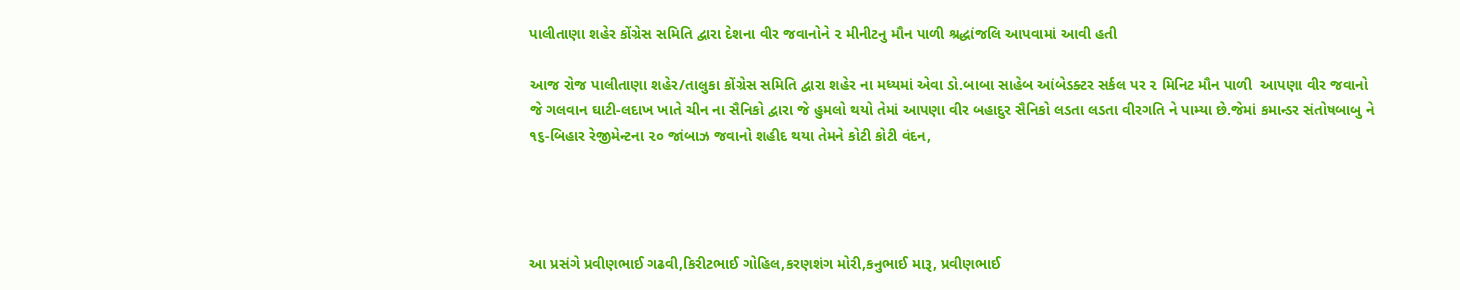પાલીતાણા શહેર કોંગ્રેસ સમિતિ દ્વારા દેશના વીર જવાનોને ૨ મીનીટનુ મૌન પાળી શ્રદ્ધાંજલિ આપવામાં આવી હતી

આજ રોજ પાલીતાણા શહેર/તાલુકા કોંગ્રેસ સમિતિ દ્વારા શહેર ના મધ્યમાં એવા ડો.બાબા સાહેબ આંબેડક્ટર સર્કલ પર ૨ મિનિટ મૌન પાળી  આપણા વીર જવાનો જે ગલવાન ઘાટી-લદાખ ખાતે ચીન ના સૈનિકો દ્વારા જે હુમલો થયો તેમાં આપણા વીર બહાદુર સૈનિકો લડતા લડતા વીરગતિ ને પામ્યા છે.જેમાં કમાન્ડર સંતોષબાબુ ને ૧૬-બિહાર રેજીમેન્ટના ૨૦ જાંબાઝ જવાનો શહીદ થયા તેમને કોટી કોટી વંદન,




આ પ્રસંગે પ્રવીણભાઈ ગઢવી,કિરીટભાઈ ગોહિલ,કરણશંગ મોરી,કનુભાઈ મારૂ, પ્રવીણભાઈ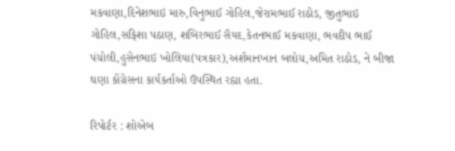મકવાણા,દિનેશભાઇ મારુ,વિનુભાઈ ગોહિલ,જેરામભાઈ રાઠોડ, જીતુભાઇ ગોહિલ,સફિશા પઠાણ, શબિરભાઈ સૈયદ,કેતનભાઈ મકવાણા, ભવદીપ ભાઈ પંચોલી,હુસેનભાઇ ખોલિયા(પત્રકાર),અર્શમાનખાન બલોચ,અમિત રાઠોડ, ને બીજા ઘણા કોંગ્રેસના કાર્યકર્તાઓ ઉપસ્થિત રહ્યા હતા.

રિપોર્ટર : શોએબ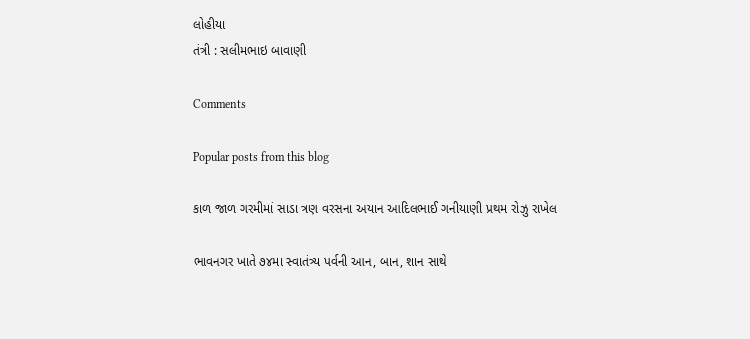લોહીયા
તંત્રી : સલીમભાઇ બાવાણી

Comments

Popular posts from this blog

કાળ જાળ ગરમીમાં સાડા ત્રણ વરસના અયાન આદિલભાઈ ગનીયાણી પ્રથમ રોઝુ રાખેલ

ભાવનગર ખાતે ૭૪મા સ્વાતંત્ર્ય પર્વની આન, બાન, શાન સાથે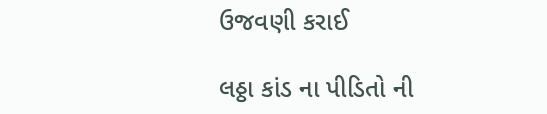ઉજવણી કરાઈ

લઠ્ઠા કાંડ ના પીડિતો ની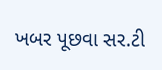ખબર પૂછવા સર.ટી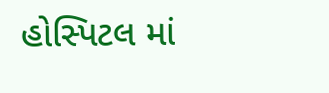હોસ્પિટલ માં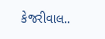કેજરીવાલ..